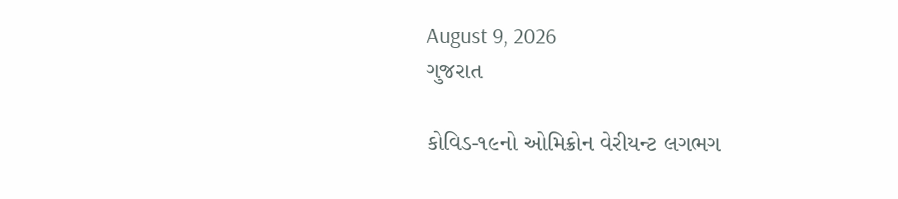August 9, 2026
ગુજરાત

કોવિડ-૧૯નો ઓમિક્રોન વેરીયન્‍ટ લગભગ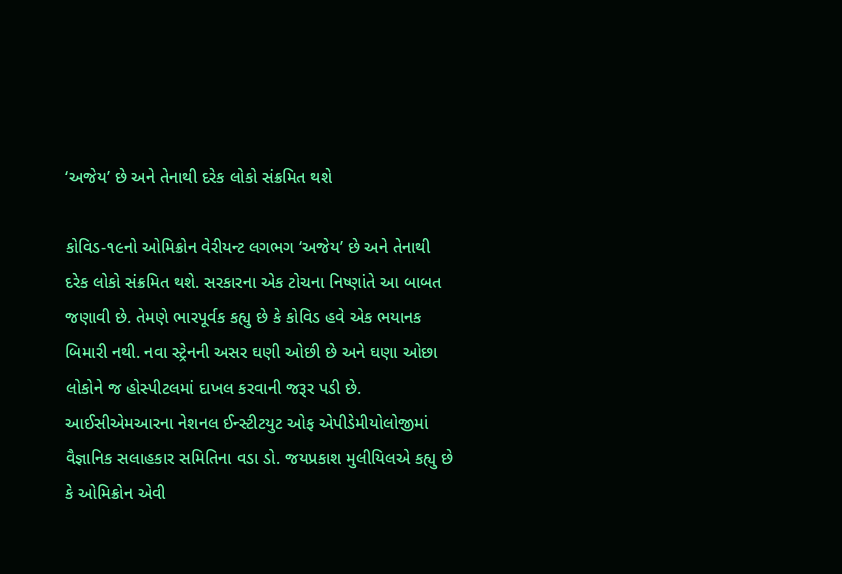‘અજેય’ છે અને તેનાથી દરેક લોકો સંક્રમિત થશે

કોવિડ-૧૯નો ઓમિક્રોન વેરીયન્‍ટ લગભગ ‘અજેય’ છે અને તેનાથી દરેક લોકો સંક્રમિત થશે. સરકારના એક ટોચના નિષ્‍ણાંતે આ બાબત જણાવી છે. તેમણે ભારપૂર્વક કહ્યુ છે કે કોવિડ હવે એક ભયાનક બિમારી નથી. નવા સ્‍ટ્રેનની અસર ઘણી ઓછી છે અને ઘણા ઓછા લોકોને જ હોસ્‍પીટલમાં દાખલ કરવાની જરૂર પડી છે. આઈસીએમઆરના નેશનલ ઈન્‍સ્‍ટીટયુટ ઓફ એપીડેમીયોલોજીમાં વૈજ્ઞાનિક સલાહકાર સમિતિના વડા ડો. જયપ્રકાશ મુલીયિલએ કહ્યુ છે કે ઓમિક્રોન એવી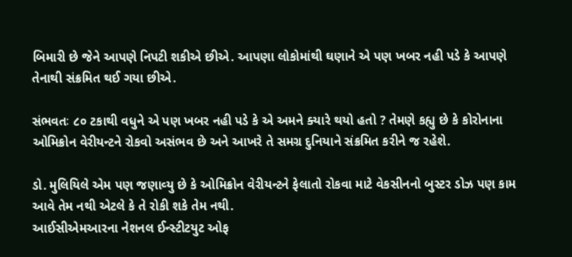બિમારી છે જેને આપણે નિપટી શકીએ છીએ. આપણા લોકોમાંથી ઘણાને એ પણ ખબર નહી પડે કે આપણે તેનાથી સંક્રમિત થઈ ગયા છીએ.

સંભવતઃ ૮૦ ટકાથી વધુને એ પણ ખબર નહી પડે કે એ અમને ક્‍યારે થયો હતો ? તેમણે કહ્યુ છે કે કોરોનાના ઓમિક્રોન વેરીયન્‍ટને રોકવો અસંભવ છે અને આખરે તે સમગ્ર દુનિયાને સંક્રમિત કરીને જ રહેશે.

ડો. મુલિયિલે એમ પણ જણાવ્‍યુ છે કે ઓમિક્રોન વેરીયન્‍ટને ફેલાતો રોકવા માટે વેકસીનનો બુસ્‍ટર ડોઝ પણ કામ આવે તેમ નથી એટલે કે તે રોકી શકે તેમ નથી.
આઈસીએમઆરના નેશનલ ઈન્‍સ્‍ટીટયુટ ઓફ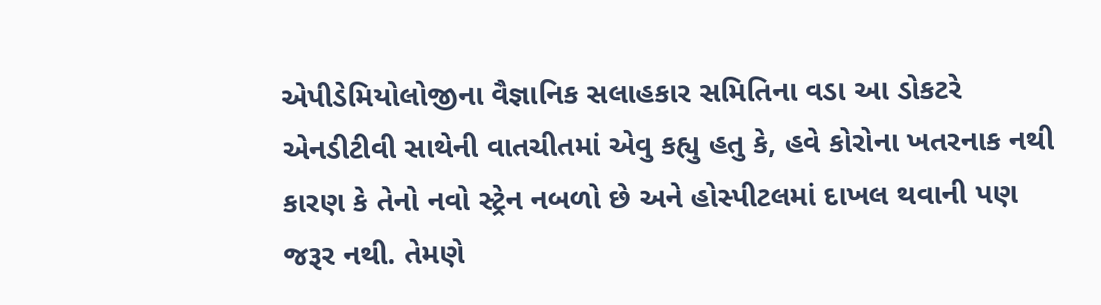એપીડેમિયોલોજીના વૈજ્ઞાનિક સલાહકાર સમિતિના વડા આ ડોકટરે એનડીટીવી સાથેની વાતચીતમાં એવુ કહ્યુ હતુ કે, હવે કોરોના ખતરનાક નથી કારણ કે તેનો નવો સ્‍ટ્રેન નબળો છે અને હોસ્‍પીટલમાં દાખલ થવાની પણ જરૂર નથી. તેમણે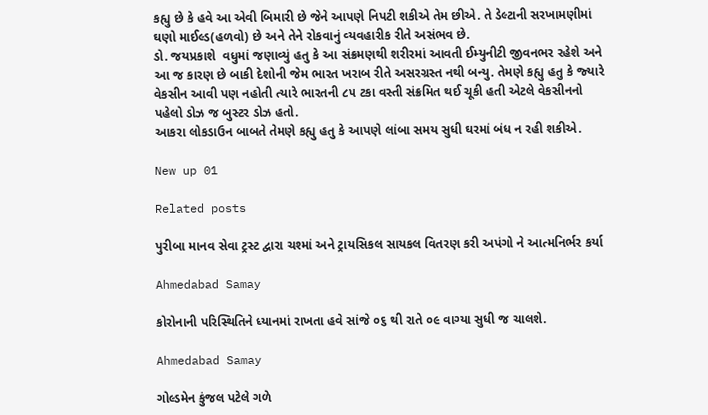કહ્યુ છે કે હવે આ એવી બિમારી છે જેને આપણે નિપટી શકીએ તેમ છીએ. તે ડેલ્‍ટાની સરખામણીમાં ઘણો માઈલ્‍ડ(હળવો) છે અને તેને રોકવાનું વ્‍યવહારીક રીતે અસંભવ છે.
ડો. જયપ્રકાશે  વધુમાં જણાવ્યું હતુ કે આ સંક્રમણથી શરીરમાં આવતી ઈમ્‍યુનીટી જીવનભર રહેશે અને આ જ કારણ છે બાકી દેશોની જેમ ભારત ખરાબ રીતે અસરગ્રસ્‍ત નથી બન્‍યુ. તેમણે કહ્યુ હતુ કે જ્‍યારે વેકસીન આવી પણ નહોતી ત્‍યારે ભારતની ૮૫ ટકા વસ્‍તી સંક્રમિત થઈ ચૂકી હતી એટલે વેકસીનનો પહેલો ડોઝ જ બુસ્‍ટર ડોઝ હતો.
આકરા લોકડાઉન બાબતે તેમણે કહ્યુ હતુ કે આપણે લાંબા સમય સુધી ઘરમાં બંધ ન રહી શકીએ.

New up 01

Related posts

પુરીબા માનવ સેવા ટ્રસ્ટ દ્વારા ચશ્માં અને ટ્રાયસિકલ સાયકલ વિતરણ કરી અપંગો ને આત્મનિર્ભર કર્યા

Ahmedabad Samay

કોરોનાની પરિસ્થિતિને ધ્યાનમાં રાખતા હવે સાંજે ૦૬ થી રાતે ૦૯ વાગ્યા સુધી જ ચાલશે.

Ahmedabad Samay

ગોલ્ડમેન કુંજલ પટેલે ગળે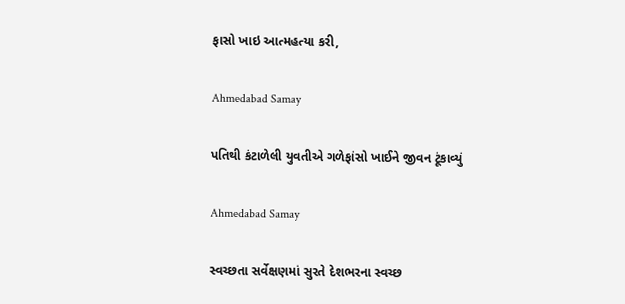ફાસો ખાઇ આત્મહત્યા કરી,

Ahmedabad Samay

પતિથી કંટાળેલી યુવતીએ ગળેફાંસો ખાઈને જીવન ટૂંકાવ્યું

Ahmedabad Samay

સ્વચ્છતા સર્વેક્ષણમાં સુરતે દેશભરના સ્વચ્છ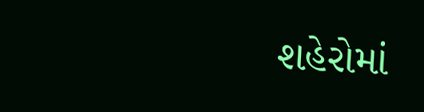શહેરોમાં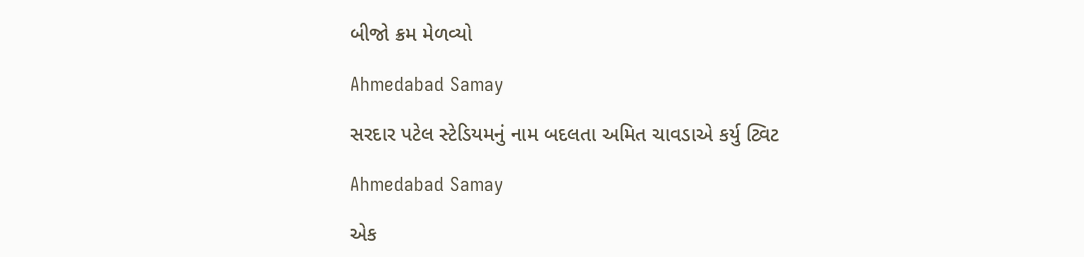બીજો ક્રમ મેળવ્યો

Ahmedabad Samay

સરદાર પટેલ સ્ટેડિયમનું નામ બદલતા અમિત ચાવડાએ કર્યુ ટ્વિટ

Ahmedabad Samay

એક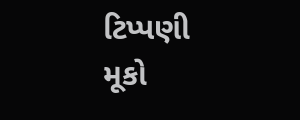ટિપ્પણી મૂકો